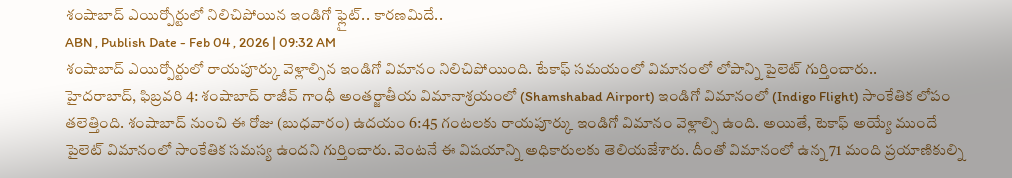శంషాబాద్ ఎయిర్పోర్టులో నిలిచిపోయిన ఇండిగో ఫ్లైట్.. కారణమిదే..
ABN , Publish Date - Feb 04 , 2026 | 09:32 AM
శంషాబాద్ ఎయిర్పోర్టులో రాయపూర్కు వెళ్లాల్సిన ఇండిగో విమానం నిలిచిపోయింది. టేకాఫ్ సమయంలో విమానంలో లోపాన్ని పైలెట్ గుర్తించారు..
హైదరాబాద్, ఫిబ్రవరి 4: శంషాబాద్ రాజీవ్ గాంధీ అంతర్జాతీయ విమానాశ్రయంలో (Shamshabad Airport) ఇండిగో విమానంలో (Indigo Flight) సాంకేతిక లోపం తలెత్తింది. శంషాబాద్ నుంచి ఈ రోజు (బుధవారం) ఉదయం 6:45 గంటలకు రాయపూర్కు ఇండిగో విమానం వెళ్లాల్సి ఉంది. అయితే, టెకాఫ్ అయ్యే ముందే పైలెట్ విమానంలో సాంకేతిక సమస్య ఉందని గుర్తించారు. వెంటనే ఈ విషయాన్ని అధికారులకు తెలియజేశారు. దీంతో విమానంలో ఉన్న 71 మంది ప్రయాణికుల్ని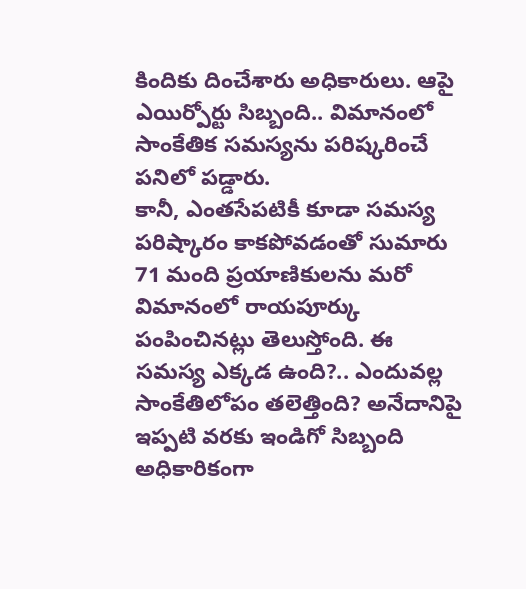కిందికు దించేశారు అధికారులు. ఆపై ఎయిర్పోర్టు సిబ్బంది.. విమానంలో సాంకేతిక సమస్యను పరిష్కరించే పనిలో పడ్డారు.
కానీ, ఎంతసేపటికీ కూడా సమస్య పరిష్కారం కాకపోవడంతో సుమారు 71 మంది ప్రయాణికులను మరో విమానంలో రాయపూర్కు పంపించినట్లు తెలుస్తోంది. ఈ సమస్య ఎక్కడ ఉంది?.. ఎందువల్ల సాంకేతిలోపం తలెత్తింది? అనేదానిపై ఇప్పటి వరకు ఇండిగో సిబ్బంది అధికారికంగా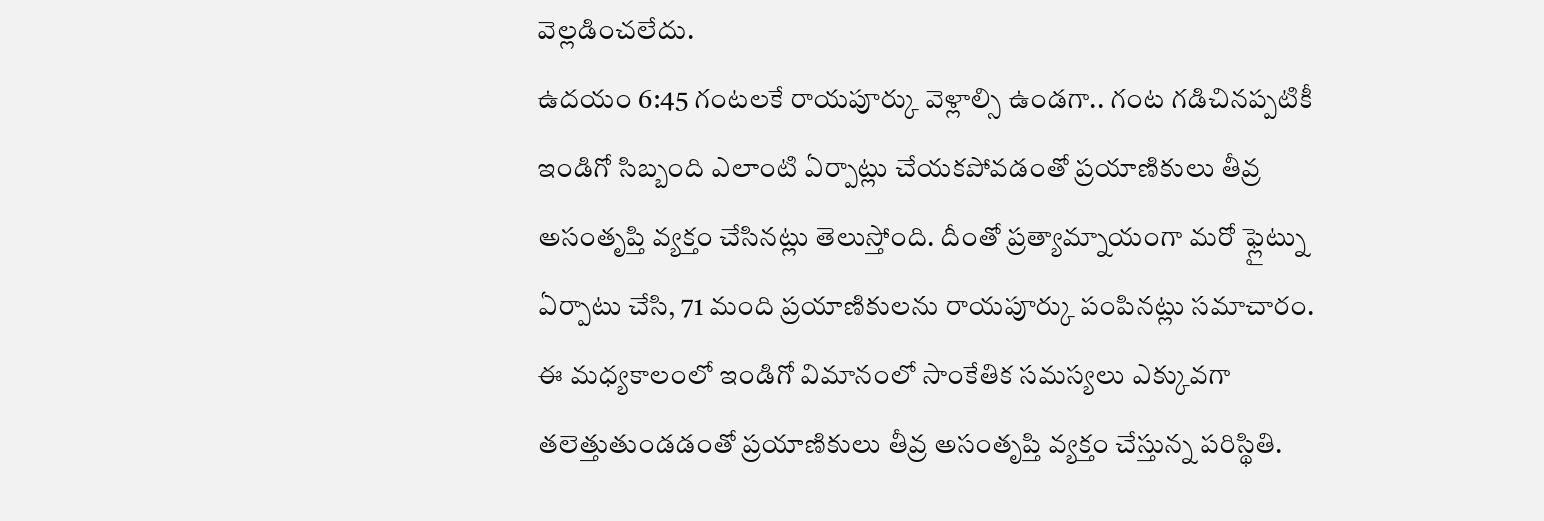వెల్లడించలేదు.
ఉదయం 6:45 గంటలకే రాయపూర్కు వెళ్లాల్సి ఉండగా.. గంట గడిచినప్పటికీ ఇండిగో సిబ్బంది ఎలాంటి ఏర్పాట్లు చేయకపోవడంతో ప్రయాణికులు తీవ్ర అసంతృప్తి వ్యక్తం చేసినట్లు తెలుస్తోంది. దీంతో ప్రత్యామ్నాయంగా మరో ఫ్లైట్ను ఏర్పాటు చేసి, 71 మంది ప్రయాణికులను రాయపూర్కు పంపినట్లు సమాచారం. ఈ మధ్యకాలంలో ఇండిగో విమానంలో సాంకేతిక సమస్యలు ఎక్కువగా తలెత్తుతుండడంతో ప్రయాణికులు తీవ్ర అసంతృప్తి వ్యక్తం చేస్తున్న పరిస్థితి.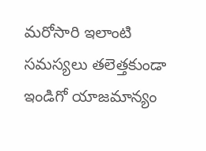మరోసారి ఇలాంటి సమస్యలు తలెత్తకుండా ఇండిగో యాజమాన్యం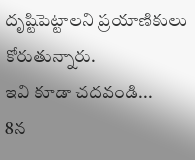దృష్టిపెట్టాలని ప్రయాణికులు కోరుతున్నారు.
ఇవి కూడా చదవండి...
8న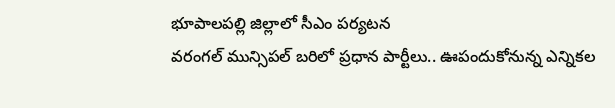భూపాలపల్లి జిల్లాలో సీఎం పర్యటన
వరంగల్ మున్సిపల్ బరిలో ప్రధాన పార్టీలు.. ఊపందుకోనున్న ఎన్నికల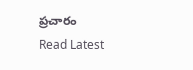ప్రచారం
Read Latest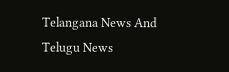Telangana News And Telugu News